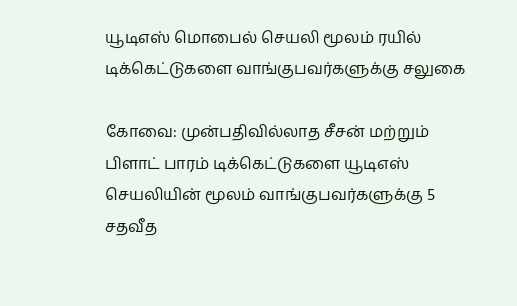யூடிஎஸ் மொபைல் செயலி மூலம் ரயில் டிக்கெட்டுகளை வாங்குபவர்களுக்கு சலுகை

கோவை: முன்பதிவில்லாத சீசன் மற்றும் பிளாட் பாரம் டிக்கெட்டுகளை யூடிஎஸ் செயலியின் மூலம் வாங்குபவர்களுக்கு 5 சதவீத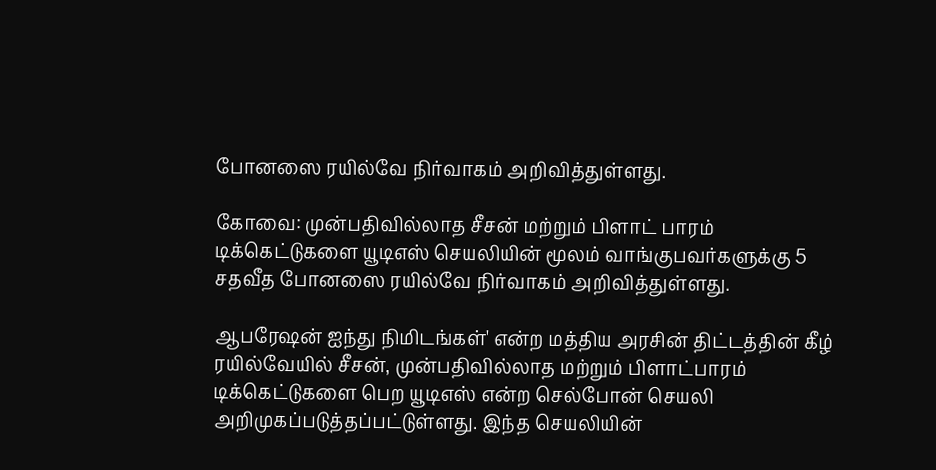போனஸை ரயில்வே நிர்வாகம் அறிவித்துள்ளது.

கோவை: முன்பதிவில்லாத சீசன் மற்றும் பிளாட் பாரம் டிக்கெட்டுகளை யூடிஎஸ் செயலியின் மூலம் வாங்குபவர்களுக்கு 5 சதவீத போனஸை ரயில்வே நிர்வாகம் அறிவித்துள்ளது.

ஆபரேஷன் ஐந்து நிமிடங்கள்' என்ற மத்திய அரசின் திட்டத்தின் கீழ் ரயில்வேயில் சீசன், முன்பதிவில்லாத மற்றும் பிளாட்பாரம் டிக்கெட்டுகளை பெற யூடிஎஸ் என்ற செல்போன் செயலி அறிமுகப்படுத்தப்பட்டுள்ளது. இந்த செயலியின்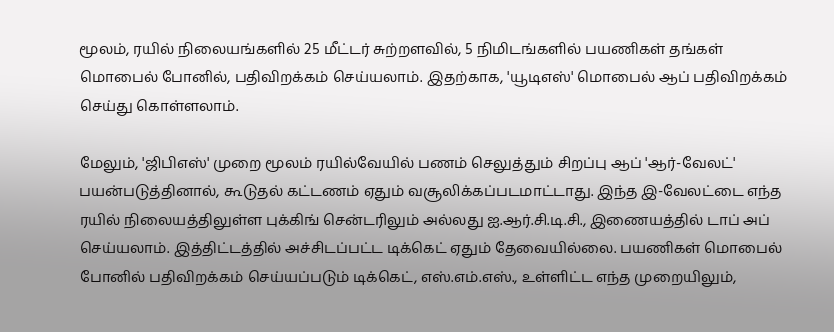மூலம், ரயில் நிலையங்களில் 25 மீட்டர் சுற்றளவில், 5 நிமிடங்களில் பயணிகள் தங்கள் மொபைல் போனில், பதிவிறக்கம் செய்யலாம். இதற்காக, 'யூடிஎஸ்' மொபைல் ஆப் பதிவிறக்கம் செய்து கொள்ளலாம்.

மேலும், 'ஜிபிஎஸ்' முறை மூலம் ரயில்வேயில் பணம் செலுத்தும் சிறப்பு ஆப் 'ஆர்-வேலட்' பயன்படுத்தினால், கூடுதல் கட்டணம் ஏதும் வசூலிக்கப்படமாட்டாது. இந்த இ-வேலட்டை எந்த ரயில் நிலையத்திலுள்ள புக்கிங் சென்டரிலும் அல்லது ஐ.ஆர்.சி.டி.சி., இணையத்தில் டாப் அப் செய்யலாம். இத்திட்டத்தில் அச்சிடப்பட்ட டிக்கெட் ஏதும் தேவையில்லை. பயணிகள் மொபைல் போனில் பதிவிறக்கம் செய்யப்படும் டிக்கெட், எஸ்.எம்.எஸ்., உள்ளிட்ட எந்த முறையிலும்,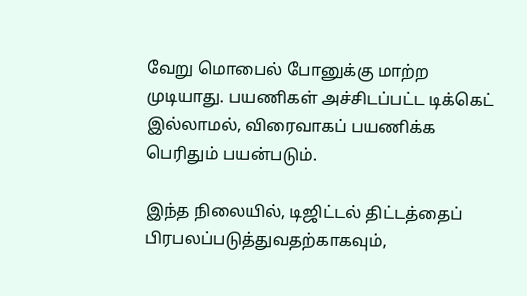வேறு மொபைல் போனுக்கு மாற்ற முடியாது. பயணிகள் அச்சிடப்பட்ட டிக்கெட் இல்லாமல், விரைவாகப் பயணிக்க பெரிதும் பயன்படும்.

இந்த நிலையில், டிஜிட்டல் திட்டத்தைப் பிரபலப்படுத்துவதற்காகவும்,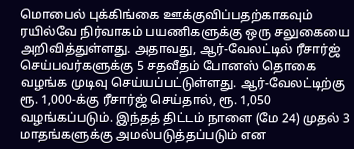மொபைல் புக்கிங்கை ஊக்குவிப்பதற்காகவும் ரயில்வே நிர்வாகம் பயணிகளுக்கு ஒரு சலுகையை அறிவித்துள்ளது. அதாவது, ஆர்-வேலட்டில் ரீசார்ஜ் செய்பவர்களுக்கு 5 சதவீதம் போனஸ் தொகை வழங்க முடிவு செய்யப்பட்டுள்ளது. ஆர்-வேலட்டிற்கு ரூ. 1,000-க்கு ரீசார்ஜ் செய்தால், ரூ. 1,050 வழங்கப்படும். இந்தத் திட்டம் நாளை (மே 24) முதல் 3 மாதங்களுக்கு அமல்படுத்தப்படும் என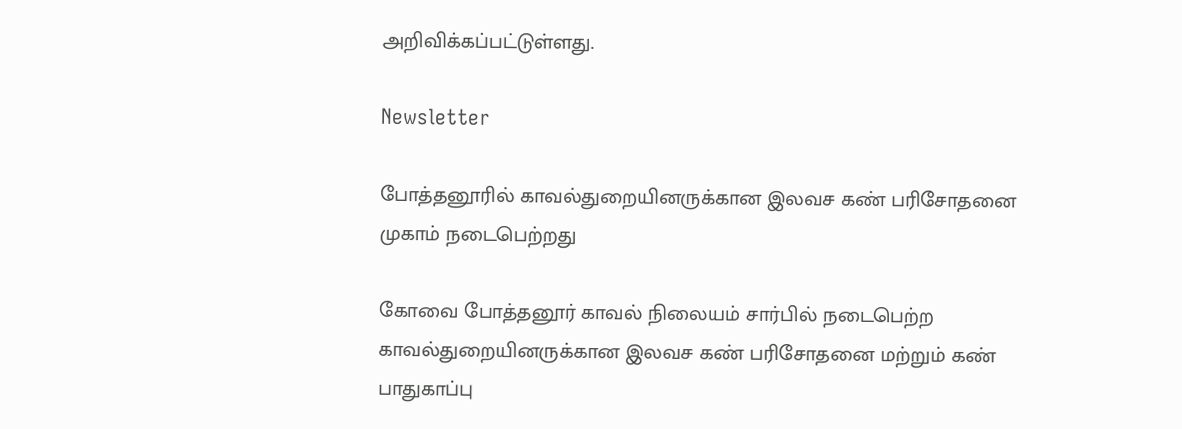அறிவிக்கப்பட்டுள்ளது.

Newsletter

போத்தனூரில் காவல்துறையினருக்கான இலவச கண் பரிசோதனை முகாம் நடைபெற்றது

கோவை போத்தனூர் காவல் நிலையம் சார்பில் நடைபெற்ற காவல்துறையினருக்கான இலவச கண் பரிசோதனை மற்றும் கண் பாதுகாப்பு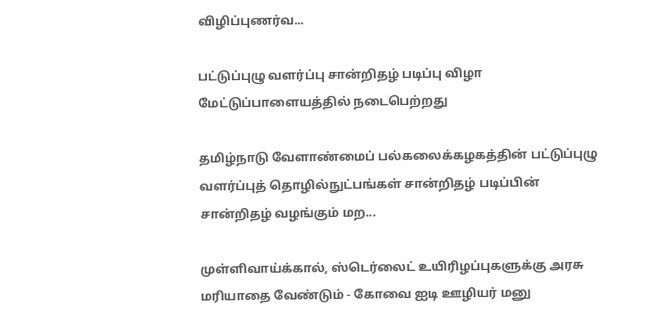விழிப்புணர்வ...

பட்டுப்புழு வளர்ப்பு சான்றிதழ் படிப்பு விழா மேட்டுப்பாளையத்தில் நடைபெற்றது

தமிழ்நாடு வேளாண்மைப் பல்கலைக்கழகத்தின் பட்டுப்புழு வளர்ப்புத் தொழில்நுட்பங்கள் சான்றிதழ் படிப்பின் சான்றிதழ் வழங்கும் மற...

முள்ளிவாய்க்கால், ஸ்டெர்லைட் உயிரிழப்புகளுக்கு அரசு மரியாதை வேண்டும் - கோவை ஐடி ஊழியர் மனு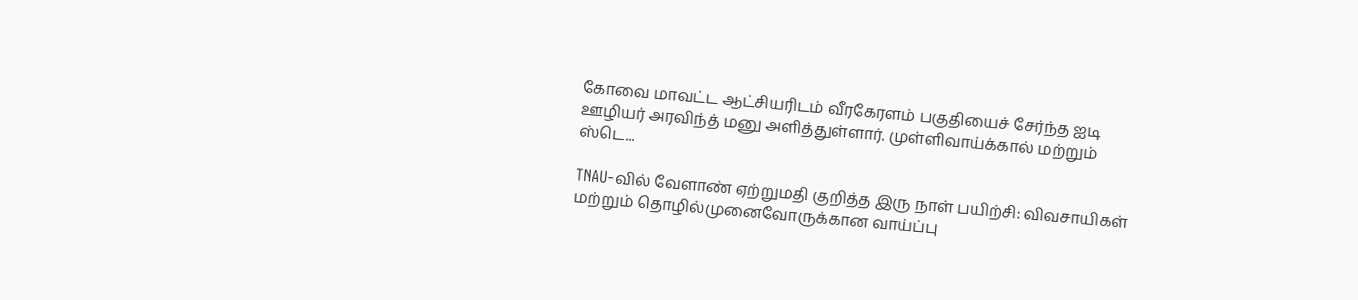கோவை மாவட்ட ஆட்சியரிடம் வீரகேரளம் பகுதியைச் சேர்ந்த ஐடி ஊழியர் அரவிந்த் மனு அளித்துள்ளார். முள்ளிவாய்க்கால் மற்றும் ஸ்டெ...

TNAU-வில் வேளாண் ஏற்றுமதி குறித்த இரு நாள் பயிற்சி: விவசாயிகள் மற்றும் தொழில்முனைவோருக்கான வாய்ப்பு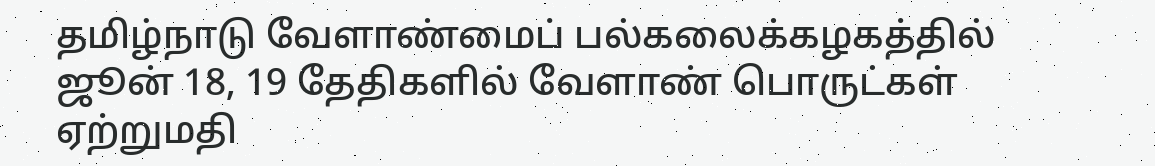தமிழ்நாடு வேளாண்மைப் பல்கலைக்கழகத்தில் ஜூன் 18, 19 தேதிகளில் வேளாண் பொருட்கள் ஏற்றுமதி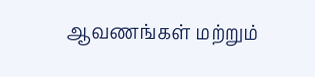ஆவணங்கள் மற்றும்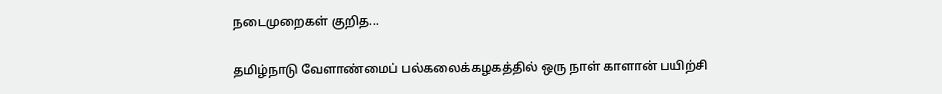நடைமுறைகள் குறித...

தமிழ்நாடு வேளாண்மைப் பல்கலைக்கழகத்தில் ஒரு நாள் காளான் பயிற்சி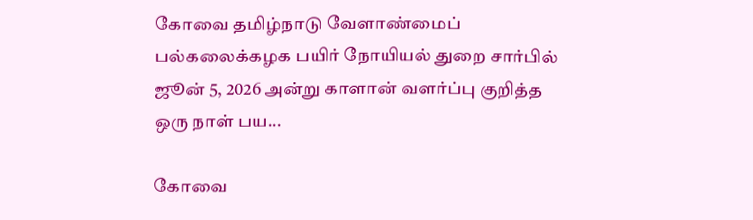கோவை தமிழ்நாடு வேளாண்மைப் பல்கலைக்கழக பயிர் நோயியல் துறை சார்பில் ஜூன் 5, 2026 அன்று காளான் வளர்ப்பு குறித்த ஒரு நாள் பய...

கோவை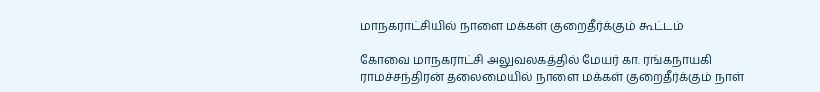மாநகராட்சியில் நாளை மக்கள் குறைதீர்க்கும் கூட்டம்

கோவை மாநகராட்சி அலுவலகத்தில் மேயர் கா. ரங்கநாயகி ராமச்சந்திரன் தலைமையில் நாளை மக்கள் குறைதீர்க்கும் நாள்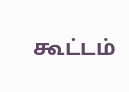கூட்டம்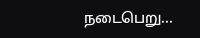நடைபெறு...